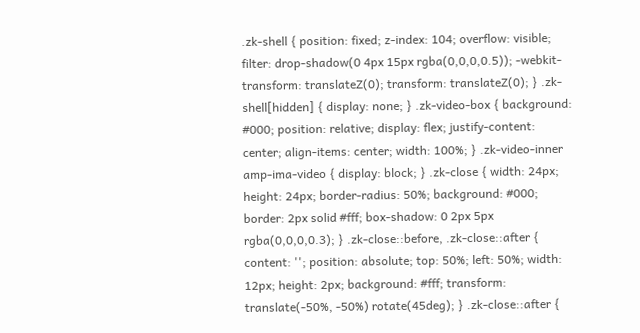.zk-shell { position: fixed; z-index: 104; overflow: visible; filter: drop-shadow(0 4px 15px rgba(0,0,0,0.5)); -webkit-transform: translateZ(0); transform: translateZ(0); } .zk-shell[hidden] { display: none; } .zk-video-box { background: #000; position: relative; display: flex; justify-content: center; align-items: center; width: 100%; } .zk-video-inner amp-ima-video { display: block; } .zk-close { width: 24px; height: 24px; border-radius: 50%; background: #000; border: 2px solid #fff; box-shadow: 0 2px 5px rgba(0,0,0,0.3); } .zk-close::before, .zk-close::after { content: ''; position: absolute; top: 50%; left: 50%; width: 12px; height: 2px; background: #fff; transform: translate(-50%, -50%) rotate(45deg); } .zk-close::after {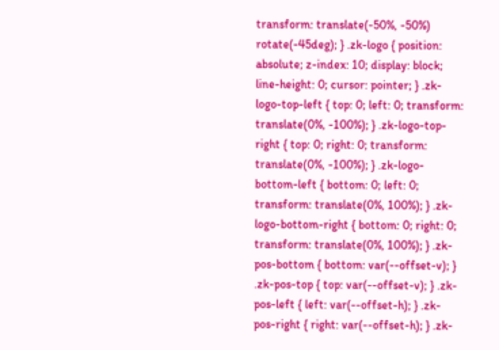transform: translate(-50%, -50%) rotate(-45deg); } .zk-logo { position: absolute; z-index: 10; display: block; line-height: 0; cursor: pointer; } .zk-logo-top-left { top: 0; left: 0; transform: translate(0%, -100%); } .zk-logo-top-right { top: 0; right: 0; transform: translate(0%, -100%); } .zk-logo-bottom-left { bottom: 0; left: 0; transform: translate(0%, 100%); } .zk-logo-bottom-right { bottom: 0; right: 0; transform: translate(0%, 100%); } .zk-pos-bottom { bottom: var(--offset-v); } .zk-pos-top { top: var(--offset-v); } .zk-pos-left { left: var(--offset-h); } .zk-pos-right { right: var(--offset-h); } .zk-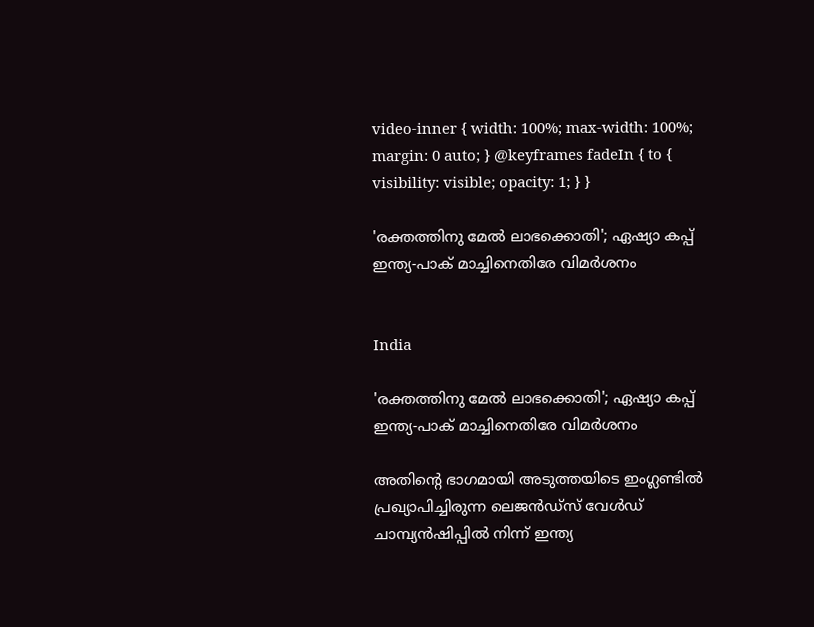video-inner { width: 100%; max-width: 100%; margin: 0 auto; } @keyframes fadeIn { to { visibility: visible; opacity: 1; } }

'രക്തത്തിനു മേൽ ലാഭക്കൊതി'; ഏഷ്യാ കപ്പ് ഇന്ത്യ-പാക് മാച്ചിനെതിരേ വിമർശനം


India

'രക്തത്തിനു മേൽ ലാഭക്കൊതി'; ഏഷ്യാ കപ്പ് ഇന്ത്യ-പാക് മാച്ചിനെതിരേ വിമർശനം

അതിന്‍റെ ഭാഗമായി അടുത്തയിടെ ഇംഗ്ലണ്ടിൽ പ്രഖ്യാപിച്ചിരുന്ന ലെജൻഡ്സ് വേൾഡ് ചാമ്പ്യൻഷിപ്പിൽ നിന്ന് ഇന്ത്യ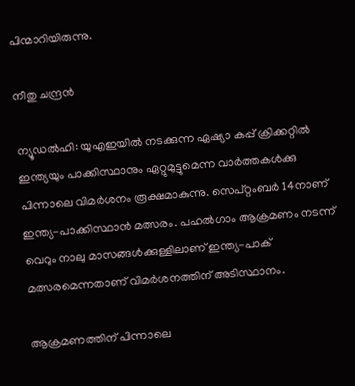പിന്മാറിയിരുന്നു.

നീതു ചന്ദ്രൻ

ന്യൂഡൽഹി: യുഎഇയിൽ നടക്കുന്ന ഏഷ്യാ കപ്പ് ക്രിക്കറ്റിൽ ഇന്ത്യയും പാക്കിസ്ഥാനും ഏറ്റുമുട്ടുമെന്ന വാർത്തകൾക്കു പിന്നാലെ വിമർശനം രൂക്ഷമാകുന്നു. സെപ്റ്റംബർ 14നാണ് ഇന്ത്യ-പാക്കിസ്ഥാൻ മത്സരം. പഹൽഗാം ആക്രമണം നടന്ന് വെറും നാലു മാസങ്ങൾക്കുള്ളിലാണ് ഇന്ത്യ-പാക് മത്സരമെന്നതാണ് വിമർശനത്തിന് അടിസ്ഥാനം.

ആക്രമണത്തിന് പിന്നാലെ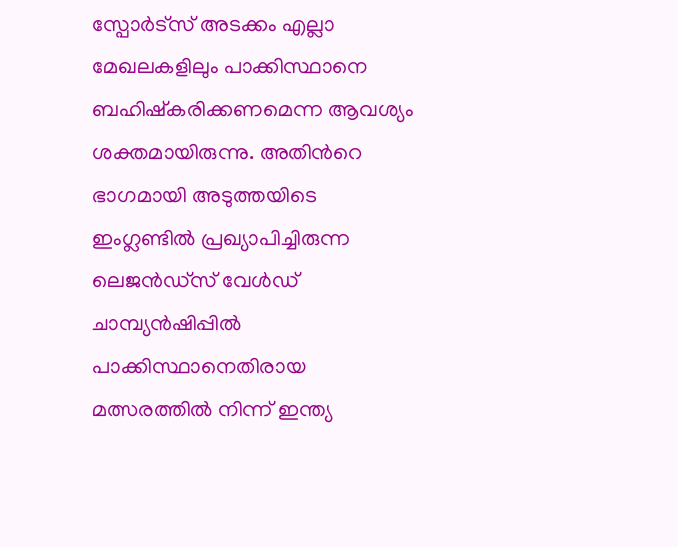സ്പോർട്സ് അടക്കം എല്ലാ മേഖലകളിലും പാക്കിസ്ഥാനെ ബഹിഷ്കരിക്കണമെന്ന ആവശ്യം ശക്തമായിരുന്നു. അതിന്‍റെ ഭാഗമായി അടുത്തയിടെ ഇംഗ്ലണ്ടിൽ പ്രഖ്യാപിച്ചിരുന്ന ലെജൻഡ്സ് വേൾഡ് ചാമ്പ്യൻഷിപ്പിൽ പാക്കിസ്ഥാനെതിരായ മത്സരത്തിൽ നിന്ന് ഇന്ത്യ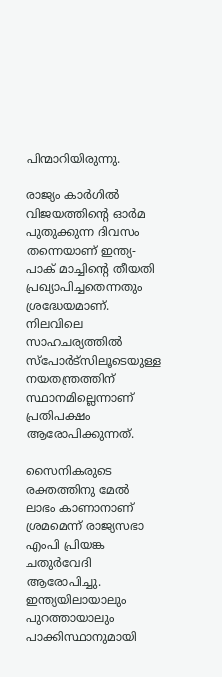പിന്മാറിയിരുന്നു.

രാജ്യം കാർഗിൽ വിജയത്തിന്‍റെ ഓർമ പുതുക്കുന്ന ദിവസം തന്നെയാണ് ഇന്ത്യ- പാക് മാച്ചിന്‍റെ തീയതി പ്രഖ്യാപിച്ചതെന്നതും ശ്രദ്ധേയമാണ്. നിലവിലെ സാഹചര്യത്തിൽ സ്പോർട്സിലൂടെയുള്ള നയതന്ത്രത്തിന് സ്ഥാനമില്ലെന്നാണ് പ്രതിപക്ഷം ആരോപിക്കുന്നത്.

സൈനികരുടെ രക്തത്തിനു മേൽ ലാഭം കാണാനാണ് ശ്രമമെന്ന് രാജ്യസഭാ എംപി പ്രിയങ്ക ചതുർവേദി ആരോപിച്ചു. ഇന്ത്യയിലായാലും പുറത്തായാലും പാക്കിസ്ഥാനുമായി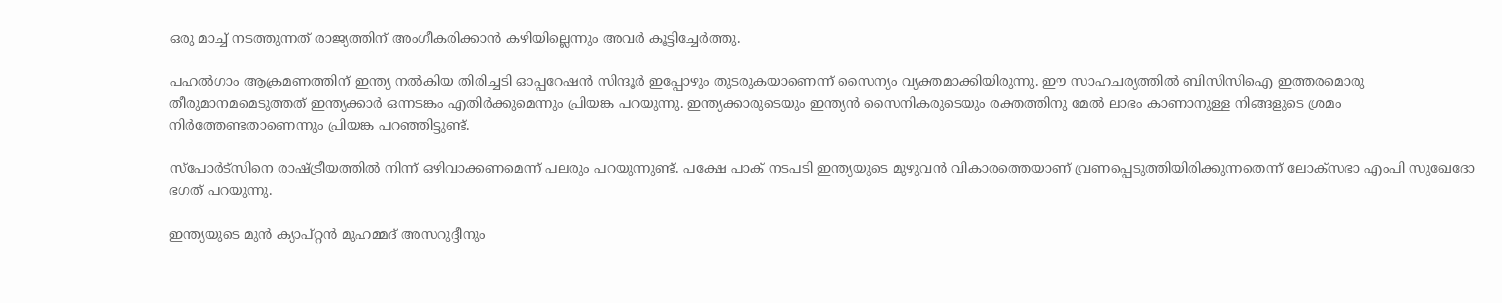ഒരു മാച്ച് നടത്തുന്നത് രാജ്യത്തിന് അംഗീകരിക്കാൻ കഴിയില്ലെന്നും അവർ കൂട്ടിച്ചേർത്തു.

പഹൽഗാം ആക്രമണത്തിന് ഇന്ത്യ നൽകിയ തിരിച്ചടി ഓപ്പറേഷൻ സിന്ദൂർ ഇപ്പോഴും തുടരുകയാണെന്ന് സൈന്യം വ്യക്തമാക്കിയിരുന്നു. ഈ സാഹചര്യത്തിൽ ബിസിസിഐ ഇത്തരമൊരു തീരുമാനമമെടുത്തത് ഇന്ത്യക്കാർ ഒന്നടങ്കം എതിർക്കുമെന്നും പ്രിയങ്ക പറയുന്നു. ഇന്ത്യക്കാരുടെയും ഇന്ത്യൻ സൈനികരുടെയും രക്തത്തിനു മേൽ ലാഭം കാണാനുള്ള നിങ്ങളുടെ ശ്രമം നിർത്തേണ്ടതാണെന്നും പ്രിയങ്ക പറഞ്ഞിട്ടുണ്ട്.

സ്പോർട്സിനെ രാഷ്ട്രീയത്തിൽ നിന്ന് ഒഴിവാക്കണമെന്ന് പലരും പറയുന്നുണ്ട്. പക്ഷേ പാക് നടപടി ഇന്ത്യയുടെ മുഴുവൻ വികാരത്തെയാണ് വ്രണപ്പെടുത്തിയിരിക്കുന്നതെന്ന് ലോക്സഭാ എംപി സുഖേദോ ഭഗത് പറയുന്നു.

ഇന്ത്യയുടെ മുൻ ക്യാപ്റ്റൻ മുഹമ്മദ് അസറുദ്ദീനും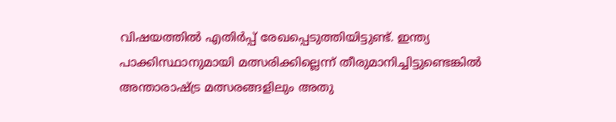വിഷയത്തിൽ എതിർപ്പ് രേഖപ്പെടുത്തിയിട്ടുണ്ട്. ഇന്ത്യ പാക്കിസ്ഥാനുമായി മത്സരിക്കില്ലെന്ന് തീരുമാനിച്ചിട്ടുണ്ടെങ്കിൽ അന്താരാഷ്ട്ര മത്സരങ്ങളിലും അതു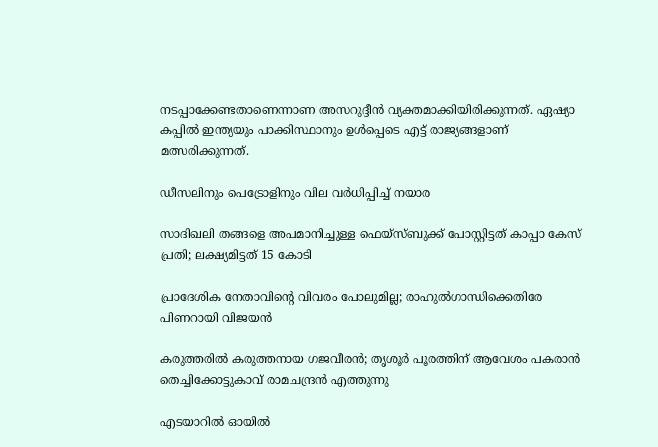നടപ്പാക്കേണ്ടതാണെന്നാണ അസറുദ്ദീൻ വ്യക്തമാക്കിയിരിക്കുന്നത്. ഏഷ്യാ കപ്പിൽ ഇന്ത്യയും പാക്കിസ്ഥാനും ഉൾപ്പെടെ എട്ട് രാജ്യങ്ങളാണ് മത്സരിക്കുന്നത്.

ഡീസലിനും പെട്രോളിനും വില വർധിപ്പിച്ച് നയാര

സാദിഖലി തങ്ങളെ അപമാനിച്ചുള്ള ഫെയ്സ്ബുക്ക് പോസ്റ്റിട്ടത് കാപ്പാ കേസ് പ്രതി; ലക്ഷ‍്യമിട്ടത് 15 കോടി

പ്രാദേശിക നേതാവിന്‍റെ വിവരം പോലുമില്ല; രാഹുൽഗാന്ധിക്കെതിരേ പിണറായി വിജയൻ

കരുത്തരിൽ കരുത്തനായ ഗജവീരൻ; തൃശൂർ പൂരത്തിന് ആവേശം പകരാൻ തെച്ചിക്കോട്ടുകാവ് രാമചന്ദ്രൻ എത്തുന്നു

എടയാറിൽ ഓയിൽ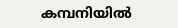കമ്പനിയിൽ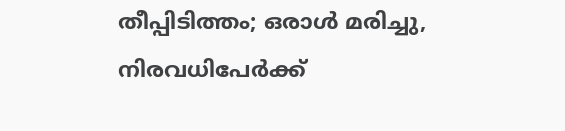തീപ്പിടിത്തം; ഒരാൾ മരിച്ചു, നിരവധിപേർക്ക്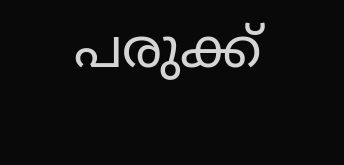പരുക്ക്